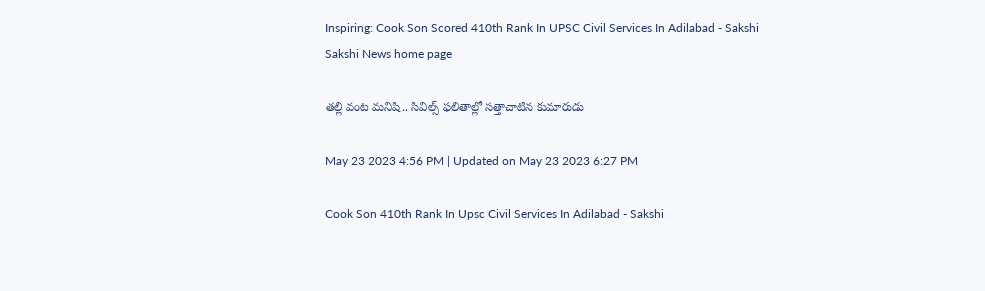Inspiring: Cook Son Scored 410th Rank In UPSC Civil Services In Adilabad - Sakshi
Sakshi News home page

తల్లి వంట మనిషి.. సివిల్స్‌ ఫలితాల్లో సత్తాచాటిన కుమారుడు

May 23 2023 4:56 PM | Updated on May 23 2023 6:27 PM

Cook Son 410th Rank In Upsc Civil Services In Adilabad - Sakshi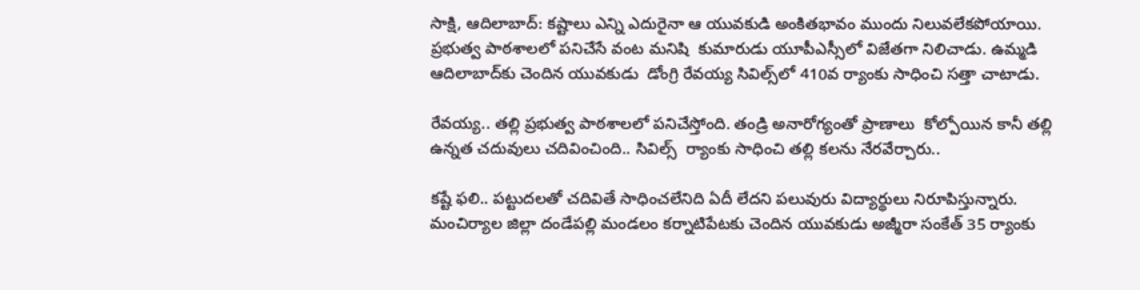సాక్షి, ఆదిలాబాద్‌: కష్టాలు ఎన్ని ఎదురైనా ఆ యువకుడి అంకితభావం ముందు నిలువలేకపోయాయి. ప్రభుత్వ పాఠశాలలో పనిచేసే వంట మనిషి  కుమారుడు యూపీఎస్సీలో విజేతగా నిలిచాడు. ఉమ్మడి ఆదిలాబాద్‌కు చెందిన యువకుడు  డోంగ్రి రేవయ్య సివిల్స్‌లో 410వ ర్యాంకు సాధించి సత్తా చాటాడు.

రేవయ్య.. తల్లి ప్రభుత్వ పాఠశాలలో పనిచేస్తోంది. తండ్రి అనారోగ్యంతో ప్రాణాలు  కోల్పోయిన కానీ తల్లి ఉన్నత చదువులు చదివించింది.. సివిల్స్  ర్యాంకు సాధించి తల్లి కలను నేరవేర్చారు..

కష్టే ఫలి.. పట్టుదలతో చదివితే సాధించలేనిది ఏదీ లేదని పలువురు విద్యార్థులు నిరూపిస్తున్నారు. మంచిర్యాల జిల్లా దండేపల్లి మండలం కర్నాటిపేటకు చెందిన యువకుడు అజ్మీరా‌ సంకేత్ 35 ర్యాంకు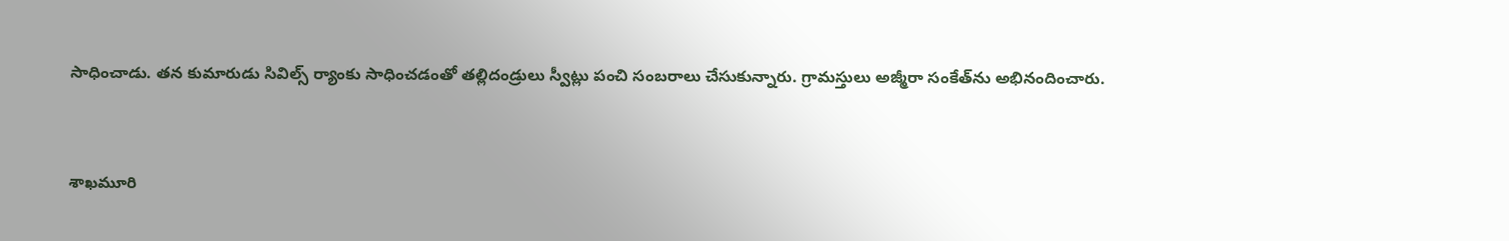సాధించాడు. తన కుమారుడు సివిల్స్‌ ర్యాంకు సాధించడంతో తల్లిదండ్రులు స్వీట్లు పంచి సంబరాలు చేసుకున్నారు. గ్రామస్తులు అజ్మీరా‌ సంకేత్‌ను అభినందించారు.


శాఖమూరి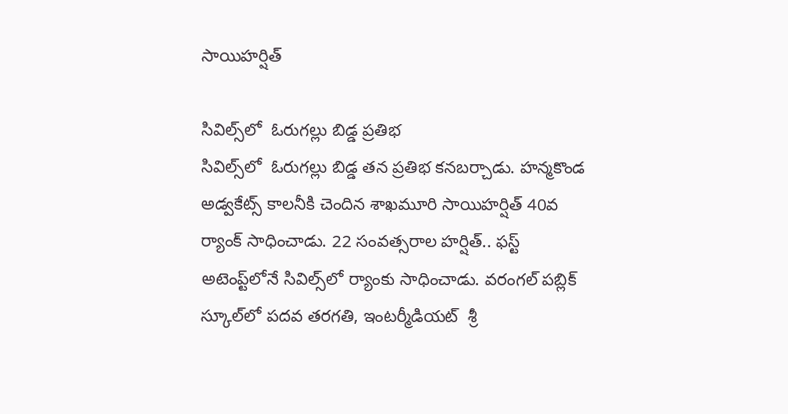సాయిహర్షిత్‌

సివిల్స్‌లో  ఓరుగల్లు బిడ్డ ప్రతిభ
సివిల్స్‌లో  ఓరుగల్లు బిడ్డ తన ప్రతిభ కనబర్చాడు. హన్మకొండ అడ్వకేట్స్ కాలనీకి చెందిన శాఖమూరి సాయిహర్షిత్‌ 40వ ర్యాంక్ సాధించాడు. 22 సంవత్సరాల హర్షిత్‌.. ఫస్ట్ అటెంప్ట్‌లోనే సివిల్స్‌లో ర్యాంకు సాధించాడు. వరంగల్ పబ్లిక్ స్కూల్‌లో పదవ తరగతి, ఇంటర్మీడియట్  శ్రీ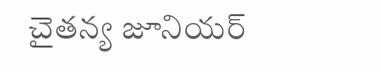చైతన్య జూనియర్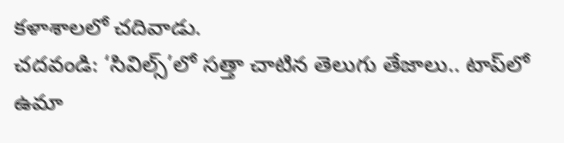కళాశాలలో చదివాడు.
చదవండి: ‘సివిల్స్‌’లో సత్తా చాటిన తెలుగు తేజాలు.. టాప్‌లో ఉమా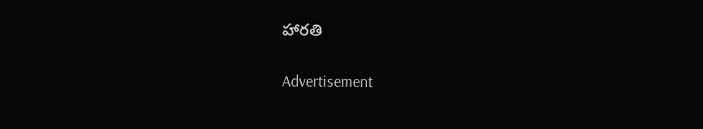హారతి

Advertisement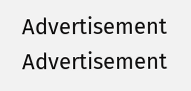Advertisement
Advertisement